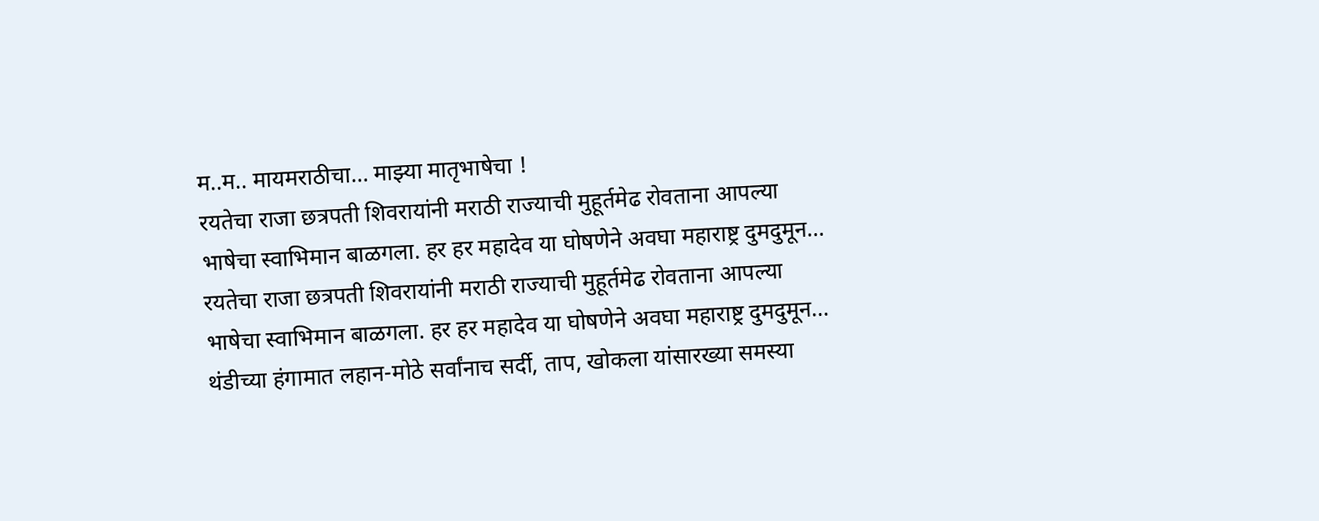म..म.. मायमराठीचा… माझ्या मातृभाषेचा !
रयतेचा राजा छत्रपती शिवरायांनी मराठी राज्याची मुहूर्तमेढ रोवताना आपल्या भाषेचा स्वाभिमान बाळगला. हर हर महादेव या घोषणेने अवघा महाराष्ट्र दुमदुमून…
रयतेचा राजा छत्रपती शिवरायांनी मराठी राज्याची मुहूर्तमेढ रोवताना आपल्या भाषेचा स्वाभिमान बाळगला. हर हर महादेव या घोषणेने अवघा महाराष्ट्र दुमदुमून…
थंडीच्या हंगामात लहान-मोठे सर्वांनाच सर्दी, ताप, खोकला यांसारख्या समस्या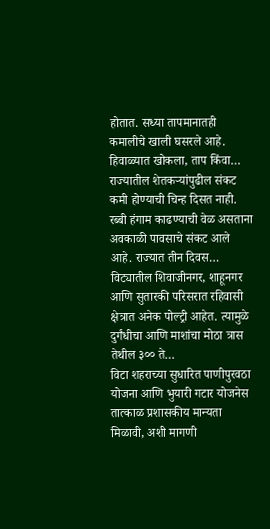होतात. सध्या तापमानातही कमालीचे खाली घसरले आहे. हिवाळ्यात खोकला, ताप किंवा…
राज्यातील शेतकऱ्यांपुढील संकट कमी होण्याची चिन्ह दिसत नाही. रब्बी हंगाम काढण्याची वेळ असताना अवकाळी पावसाचे संकट आले आहे. राज्यात तीन दिवस…
विट्यातील शिवाजीनगर, शाहूनगर आणि सुतारकी परिसरात रहिवासी क्षेत्रात अनेक पोल्ट्री आहेत. त्यामुळे दुर्गंधीचा आणि माशांचा मोठा त्रास तेथील ३०० ते…
विटा शहराच्या सुधारित पाणीपुरवठा योजना आणि भुयारी गटार योजनेस तात्काळ प्रशासकीय मान्यता मिळावी, अशी मागणी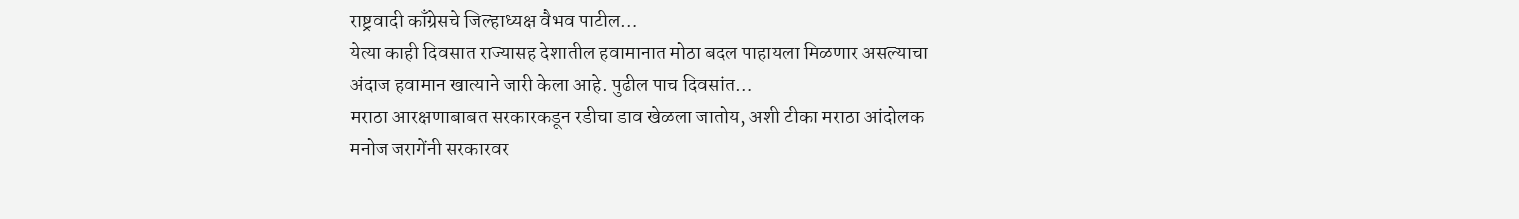राष्ट्रवादी काँग्रेसचे जिल्हाध्यक्ष वैभव पाटील…
येत्या काही दिवसात राज्यासह देशातील हवामानात मोठा बदल पाहायला मिळणार असल्याचा अंदाज हवामान खात्याने जारी केला आहे. पुढील पाच दिवसांत…
मराठा आरक्षणाबाबत सरकारकडून रडीचा डाव खेळला जातोय, अशी टीका मराठा आंदोलक मनोज जरागेंनी सरकारवर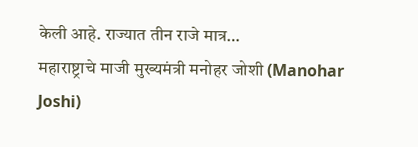केली आहे. राज्यात तीन राजे मात्र…
महाराष्ट्राचे माजी मुख्यमंत्री मनोहर जोशी (Manohar Joshi)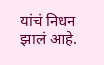यांचं निधन झालं आहे.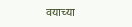वयाच्या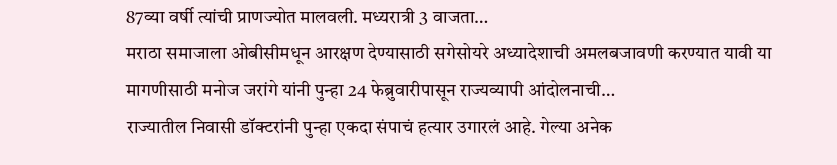87व्या वर्षी त्यांची प्राणज्योत मालवली. मध्यरात्री 3 वाजता…
मराठा समाजाला ओबीसीमधून आरक्षण देण्यासाठी सगेसोयरे अध्यादेशाची अमलबजावणी करण्यात यावी या मागणीसाठी मनोज जरांगे यांनी पुन्हा 24 फेब्रुवारीपासून राज्यव्यापी आंदोलनाची…
राज्यातील निवासी डॉक्टरांनी पुन्हा एकदा संपाचं हत्यार उगारलं आहे. गेल्या अनेक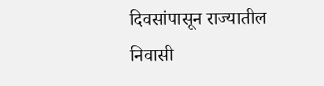दिवसांपासून राज्यातील निवासी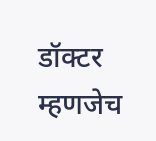डॉक्टर म्हणजेच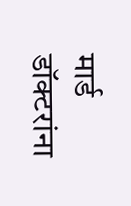मार्ड डॉक्टरांना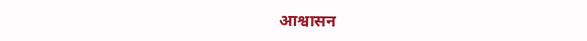आश्वासन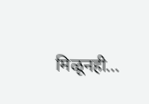मिळूनही…